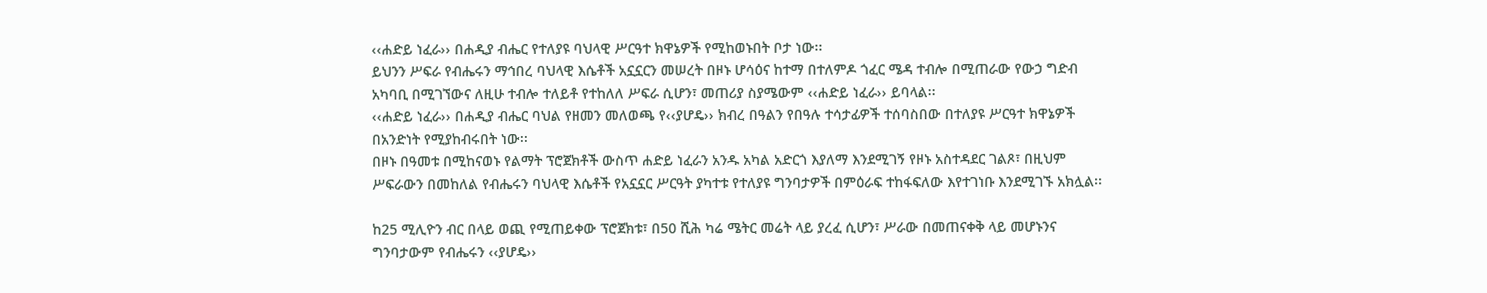‹‹ሐድይ ነፈራ›› በሐዲያ ብሔር የተለያዩ ባህላዊ ሥርዓተ ክዋኔዎች የሚከወኑበት ቦታ ነው፡፡
ይህንን ሥፍራ የብሔሩን ማኅበረ ባህላዊ እሴቶች አኗኗርን መሠረት በዞኑ ሆሳዕና ከተማ በተለምዶ ጎፈር ሜዳ ተብሎ በሚጠራው የውኃ ግድብ አካባቢ በሚገኘውና ለዚሁ ተብሎ ተለይቶ የተከለለ ሥፍራ ሲሆን፣ መጠሪያ ስያሜውም ‹‹ሐድይ ነፈራ›› ይባላል፡፡
‹‹ሐድይ ነፈራ›› በሐዲያ ብሔር ባህል የዘመን መለወጫ የ‹‹ያሆዴ›› ክብረ በዓልን የበዓሉ ተሳታፊዎች ተሰባስበው በተለያዩ ሥርዓተ ክዋኔዎች በአንድነት የሚያከብሩበት ነው፡፡
በዞኑ በዓመቱ በሚከናወኑ የልማት ፕሮጀክቶች ውስጥ ሐድይ ነፈራን አንዱ አካል አድርጎ እያለማ እንደሚገኝ የዞኑ አስተዳደር ገልጾ፣ በዚህም ሥፍራውን በመከለል የብሔሩን ባህላዊ እሴቶች የአኗኗር ሥርዓት ያካተቱ የተለያዩ ግንባታዎች በምዕራፍ ተከፋፍለው እየተገነቡ እንደሚገኙ አክሏል፡፡

ከ25 ሚሊዮን ብር በላይ ወጪ የሚጠይቀው ፕሮጀክቱ፣ በ50 ሺሕ ካሬ ሜትር መሬት ላይ ያረፈ ሲሆን፣ ሥራው በመጠናቀቅ ላይ መሆኑንና ግንባታውም የብሔሩን ‹‹ያሆዴ››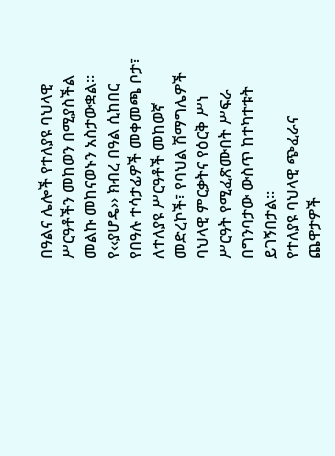በዓልና ሌሎች የተለያዩ ባህላዊ ሥርዓቶችን መከወን በሚያስችል መልኩ መከናወኑን አስታውቋል፡፡
የ‹‹ያሆዴ›› ክብረ በዓል ሲከበር የበዓሉ ተሳታፊዎች መቀመጫ ቦታ፣ ለተለያዩ ሥርዓቶች መከወኛ መድረኮች፣ የባህል ሽማግሌዎች ባህላዊ ምርቃትና የዕርቅ ሥነ ሥርዓት የሚፈጽሙበት ሥፍራ በግንባታው ውስጥ ከተካተቱት ይገኝበታል፡፡
የተለያዩ ባህላዊ ጭፈራና ጨዋታዎች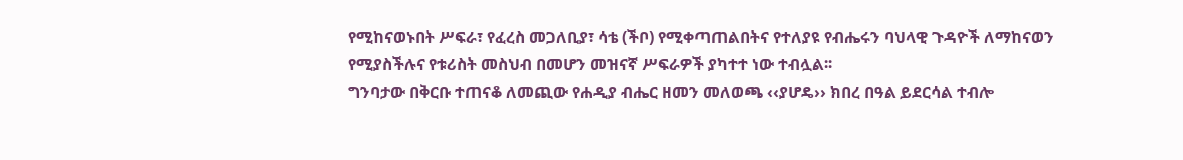የሚከናወኑበት ሥፍራ፣ የፈረስ መጋለቢያ፣ ሳቴ (ችቦ) የሚቀጣጠልበትና የተለያዩ የብሔሩን ባህላዊ ጉዳዮች ለማከናወን የሚያስችሉና የቱሪስት መስህብ በመሆን መዝናኛ ሥፍራዎች ያካተተ ነው ተብሏል፡፡
ግንባታው በቅርቡ ተጠናቆ ለመጪው የሐዲያ ብሔር ዘመን መለወጫ ‹‹ያሆዴ›› ክበረ በዓል ይደርሳል ተብሎ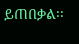ይጠበቃል፡፡